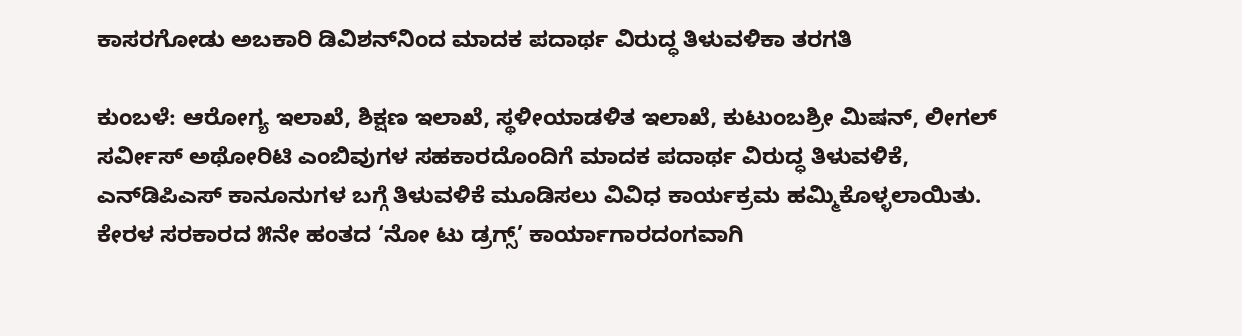ಕಾಸರಗೋಡು ಅಬಕಾರಿ ಡಿವಿಶನ್‌ನಿಂದ ಮಾದಕ ಪದಾರ್ಥ ವಿರುದ್ಧ ತಿಳುವಳಿಕಾ ತರಗತಿ

ಕುಂಬಳೆ: ಆರೋಗ್ಯ ಇಲಾಖೆ, ಶಿಕ್ಷಣ ಇಲಾಖೆ, ಸ್ಥಳೀಯಾಡಳಿತ ಇಲಾಖೆ, ಕುಟುಂಬಶ್ರೀ ಮಿಷನ್, ಲೀಗಲ್ ಸರ್ವೀಸ್ ಅಥೋರಿಟಿ ಎಂಬಿವುಗಳ ಸಹಕಾರದೊಂದಿಗೆ ಮಾದಕ ಪದಾರ್ಥ ವಿರುದ್ಧ ತಿಳುವಳಿಕೆ, ಎನ್‌ಡಿಪಿಎಸ್ ಕಾನೂನುಗಳ ಬಗ್ಗೆ ತಿಳುವಳಿಕೆ ಮೂಡಿಸಲು ವಿವಿಧ ಕಾರ್ಯಕ್ರಮ ಹಮ್ಮಿಕೊಳ್ಳಲಾಯಿತು. ಕೇರಳ ಸರಕಾರದ ೫ನೇ ಹಂತದ ‘ನೋ ಟು ಡ್ರಗ್ಸ್’ ಕಾರ್ಯಾಗಾರದಂಗವಾಗಿ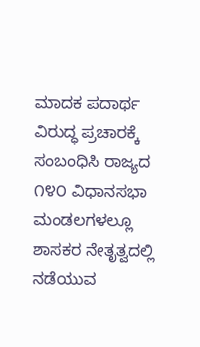ಮಾದಕ ಪದಾರ್ಥ ವಿರುದ್ಧ ಪ್ರಚಾರಕ್ಕೆ ಸಂಬಂಧಿಸಿ ರಾಜ್ಯದ ೧೪೦ ವಿಧಾನಸಭಾ ಮಂಡಲಗಳಲ್ಲೂ ಶಾಸಕರ ನೇತೃತ್ವದಲ್ಲಿ ನಡೆಯುವ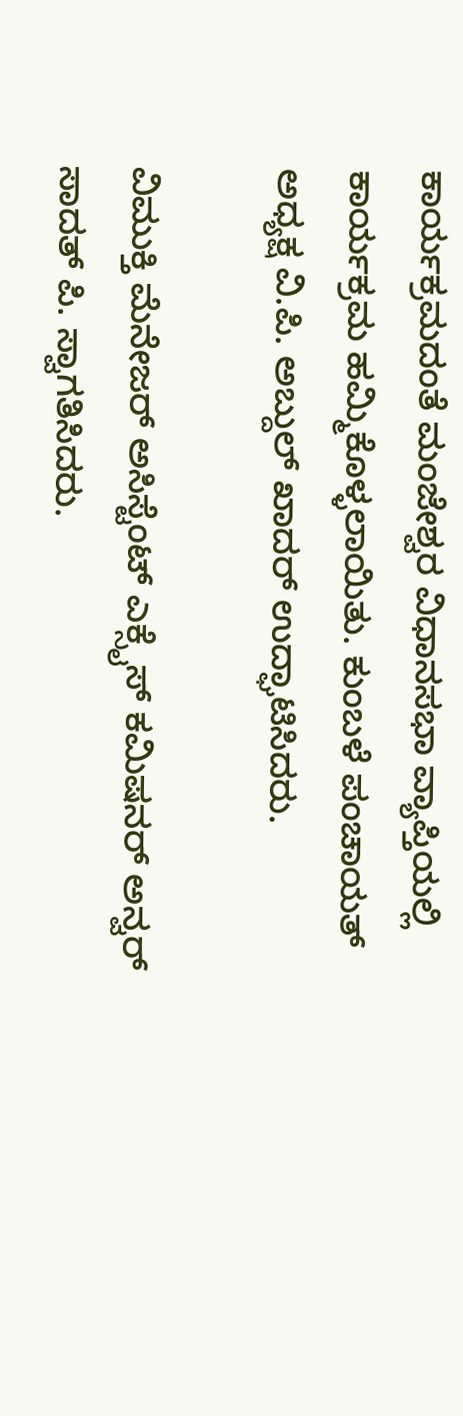ಕಾರ್ಯಕ್ರಮದಂತೆ ಮಂಜೇಶ್ವರ ವಿಧಾನಸಭಾ ವ್ಯಾಪ್ತಿಯಲ್ಲಿ  ಕಾರ್ಯಕ್ರಮ ಹಮ್ಮಿಕೊಳ್ಳಲಾಯಿತು. ಕುಂಬಳೆ ಪಂಚಾಯತ್ ಅಧ್ಯಕ್ಷ ವಿ.ಪಿ. ಅಬ್ದುಲ್ ಖಾದರ್ ಉದ್ಘಾಟಿಸಿದರು.

ವಿಮುಕ್ತಿ ಮೆನೇಜರ್ ಅಸಿಸ್ಟೆಂಟ್ ಎಕ್ಸೈಸ್ ಕಮಿಷನರ್ ಅನ್ವರ್ ಸಾದತ್ ಪಿ. ಸ್ವಾಗತಿಸಿದರು.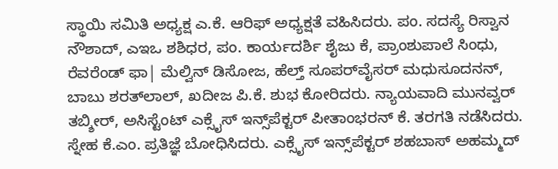ಸ್ಥಾಯಿ ಸಮಿತಿ ಅಧ್ಯಕ್ಷ ಎ.ಕೆ. ಆರಿಫ್ ಅಧ್ಯಕ್ಷತೆ ವಹಿಸಿದರು. ಪಂ. ಸದಸ್ಯೆ ರಿಸ್ವಾನ ನೌಶಾದ್, ಎಇಒ ಶಶಿಧರ, ಪಂ. ಕಾರ್ಯದರ್ಶಿ ಶೈಜು ಕೆ, ಪ್ರಾಂಶುಪಾಲೆ ಸಿಂಧು, ರೆವರೆಂಡ್ ಫಾ| ಮೆಲ್ವಿನ್ ಡಿಸೋಜ, ಹೆಲ್ತ್ ಸೂಪರ್‌ವೈಸರ್ ಮಧುಸೂದನನ್, ಬಾಬು ಶರತ್‌ಲಾಲ್, ಖದೀಜ ಪಿ.ಕೆ. ಶುಭ ಕೋರಿದರು. ನ್ಯಾಯವಾದಿ ಮುನವ್ವರ್ ತಬ್ಶೀರ್, ಅಸಿಸ್ಟೆಂಟ್ ಎಕ್ಸೈಸ್ ಇನ್ಸ್‌ಪೆಕ್ಟರ್ ಪೀತಾಂಭರನ್ ಕೆ. ತರಗತಿ ನಡೆಸಿದರು. ಸ್ನೇಹ ಕೆ.ಎಂ. ಪ್ರತಿಜ್ಞೆ ಬೋಧಿಸಿದರು. ಎಕ್ಸೈಸ್ ಇನ್ಸ್‌ಪೆಕ್ಟರ್ ಶಹಬಾಸ್ ಅಹಮ್ಮದ್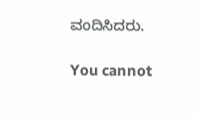ವಂದಿಸಿದರು.

You cannot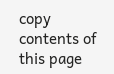copy contents of this page